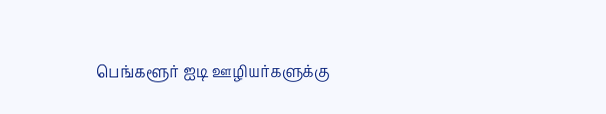பெங்களூர் ஐடி ஊழியர்களுக்கு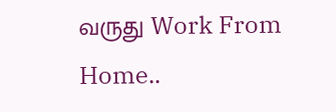வருது Work From Home..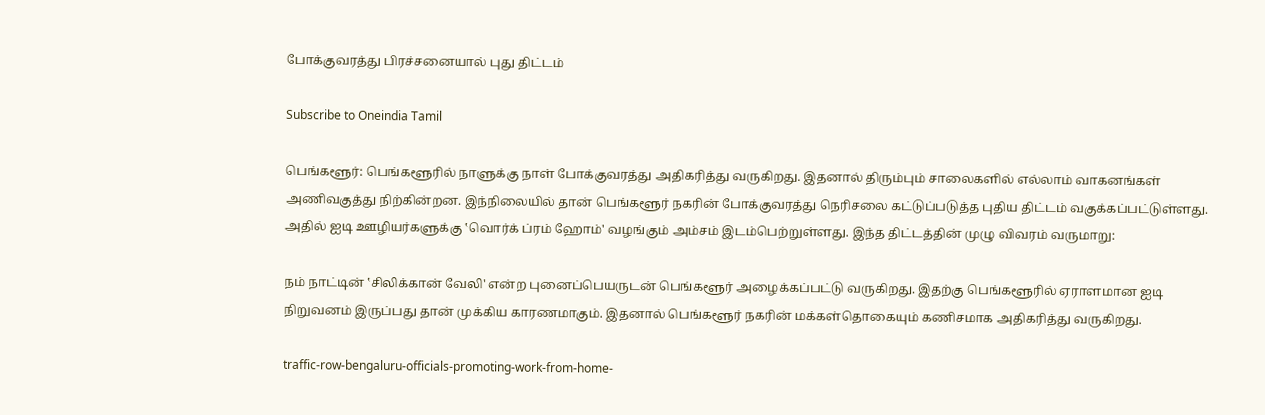போக்குவரத்து பிரச்சனையால் புது திட்டம்

Subscribe to Oneindia Tamil

பெங்களூர்: பெங்களூரில் நாளுக்கு நாள் போக்குவரத்து அதிகரித்து வருகிறது. இதனால் திரும்பும் சாலைகளில் எல்லாம் வாகனங்கள் அணிவகுத்து நிற்கின்றன. இந்நிலையில் தான் பெங்களூர் நகரின் போக்குவரத்து நெரிசலை கட்டுப்படுத்த புதிய திட்டம் வகுக்கப்பட்டுள்ளது. அதில் ஐடி ஊழியர்களுக்கு ‛வொர்க் ப்ரம் ஹோம்' வழங்கும் அம்சம் இடம்பெற்றுள்ளது. இந்த திட்டத்தின் முழு விவரம் வருமாறு:

நம் நாட்டின் ‛சிலிக்கான் வேலி' என்ற புனைப்பெயருடன் பெங்களூர் அழைக்கப்பட்டு வருகிறது. இதற்கு பெங்களூரில் ஏராளமான ஐடி நிறுவனம் இருப்பது தான் முக்கிய காரணமாகும். இதனால் பெங்களூர் நகரின் மக்கள்தொகையும் கணிசமாக அதிகரித்து வருகிறது.

traffic-row-bengaluru-officials-promoting-work-from-home-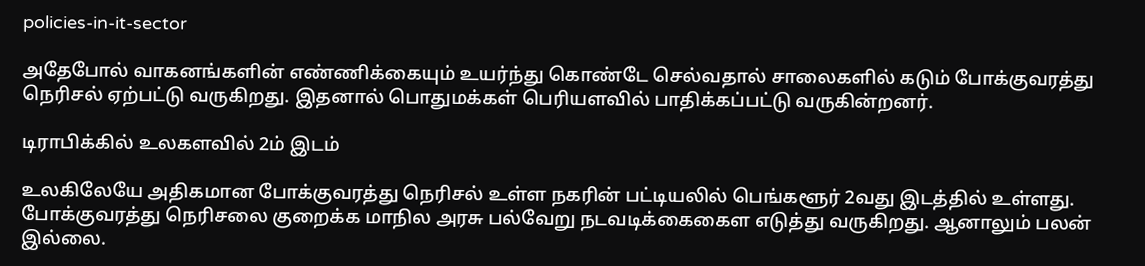policies-in-it-sector

அதேபோல் வாகனங்களின் எண்ணிக்கையும் உயர்ந்து கொண்டே செல்வதால் சாலைகளில் கடும் போக்குவரத்து நெரிசல் ஏற்பட்டு வருகிறது. இதனால் பொதுமக்கள் பெரியளவில் பாதிக்கப்பட்டு வருகின்றனர்.

டிராபிக்கில் உலகளவில் 2ம் இடம்

உலகிலேயே அதிகமான போக்குவரத்து நெரிசல் உள்ள நகரின் பட்டியலில் பெங்களூர் 2வது இடத்தில் உள்ளது. போக்குவரத்து நெரிசலை குறைக்க மாநில அரசு பல்வேறு நடவடிக்கைகைள எடுத்து வருகிறது. ஆனாலும் பலன் இல்லை.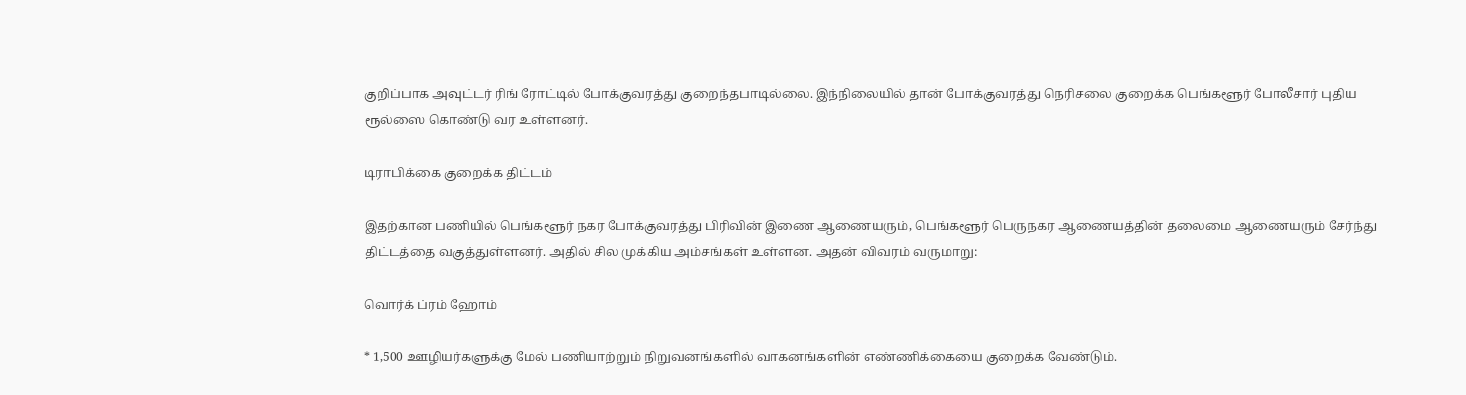குறிப்பாக அவுட்டர் ரிங் ரோட்டில் போக்குவரத்து குறைந்தபாடில்லை. இந்நிலையில் தான் போக்குவரத்து நெரிசலை குறைக்க பெங்களூர் போலீசார் புதிய ரூல்ஸை கொண்டு வர உள்ளனர்.

டிராபிக்கை குறைக்க திட்டம்

இதற்கான பணியில் பெங்களூர் நகர போக்குவரத்து பிரிவின் இணை ஆணையரும், பெங்களூர் பெருநகர ஆணையத்தின் தலைமை ஆணையரும் சேர்ந்து திட்டத்தை வகுத்துள்ளனர். அதில் சில முக்கிய அம்சங்கள் உள்ளன. அதன் விவரம் வருமாறு:

வொர்க் ப்ரம் ஹோம்

* 1,500 ஊழியர்களுக்கு மேல் பணியாற்றும் நிறுவனங்களில் வாகனங்களின் எண்ணிக்கையை குறைக்க வேண்டும்.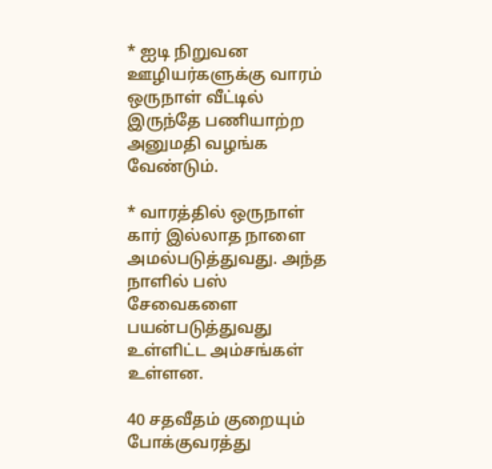* ஐடி நிறுவன ஊழியர்களுக்கு வாரம் ஒருநாள் வீட்டில் இருந்தே பணியாற்ற அனுமதி வழங்க வேண்டும்.

* வாரத்தில் ஒருநாள் கார் இல்லாத நாளை அமல்படுத்துவது. அந்த நாளில் பஸ் சேவைகளை பயன்படுத்துவது உள்ளிட்ட அம்சங்கள் உள்ளன.

40 சதவீதம் குறையும் போக்குவரத்து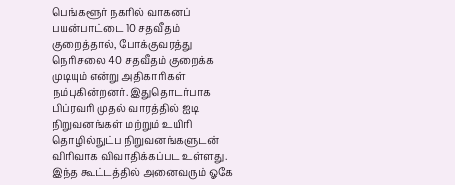பெங்களூர் நகரில் வாகனப் பயன்பாட்டை 10 சதவீதம் குறைத்தால், போக்குவரத்து நெரிசலை 40 சதவீதம் குறைக்க முடியும் என்று அதிகாரிகள் நம்புகின்றனர். இதுதொடர்பாக பிப்ரவரி முதல் வாரத்தில் ஐடி நிறுவனங்கள் மற்றும் உயிரி தொழில்நுட்ப நிறுவனங்களுடன் விரிவாக விவாதிக்கப்பட உள்ளது. இந்த கூட்டத்தில் அனைவரும் ஓகே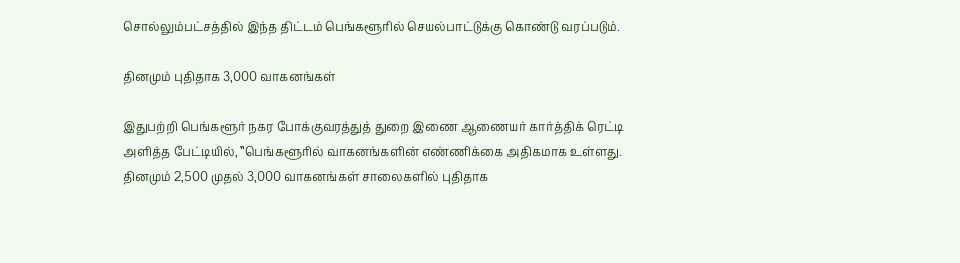சொல்லும்பட்சத்தில் இந்த திட்டம் பெங்களூரில் செயல்பாட்டுக்கு கொண்டு வரப்படும்.

தினமும் புதிதாக 3,000 வாகனங்கள்

இதுபற்றி பெங்களூர் நகர போக்குவரத்துத் துறை இணை ஆணையர் கார்த்திக் ரெட்டி அளித்த பேட்டியில், ‛‛பெங்களூரில் வாகனங்களின் எண்ணிக்கை அதிகமாக உள்ளது. தினமும் 2,500 முதல் 3,000 வாகனங்கள் சாலைகளில் புதிதாக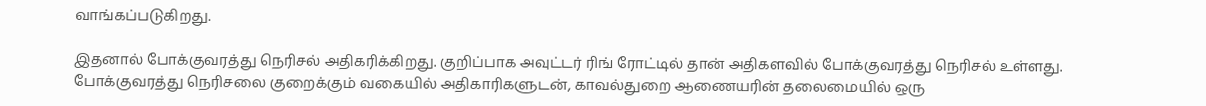வாங்கப்படுகிறது.

இதனால் போக்குவரத்து நெரிசல் அதிகரிக்கிறது. குறிப்பாக அவுட்டர் ரிங் ரோட்டில் தான் அதிகளவில் போக்குவரத்து நெரிசல் உள்ளது. போக்குவரத்து நெரிசலை குறைக்கும் வகையில் அதிகாரிகளுடன், காவல்துறை ஆணையரின் தலைமையில் ஒரு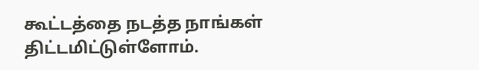கூட்டத்தை நடத்த நாங்கள் திட்டமிட்டுள்ளோம்.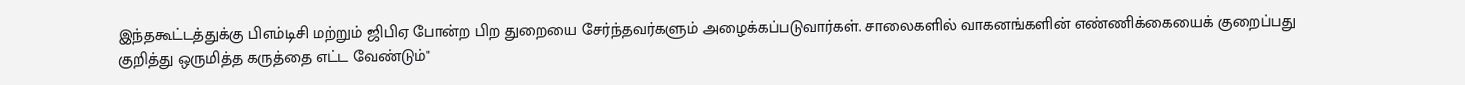இந்தகூட்டத்துக்கு பிஎம்டிசி மற்றும் ஜிபிஏ போன்ற பிற துறையை சேர்ந்தவர்களும் அழைக்கப்படுவார்கள். சாலைகளில் வாகனங்களின் எண்ணிக்கையைக் குறைப்பது குறித்து ஒருமித்த கருத்தை எட்ட வேண்டும்"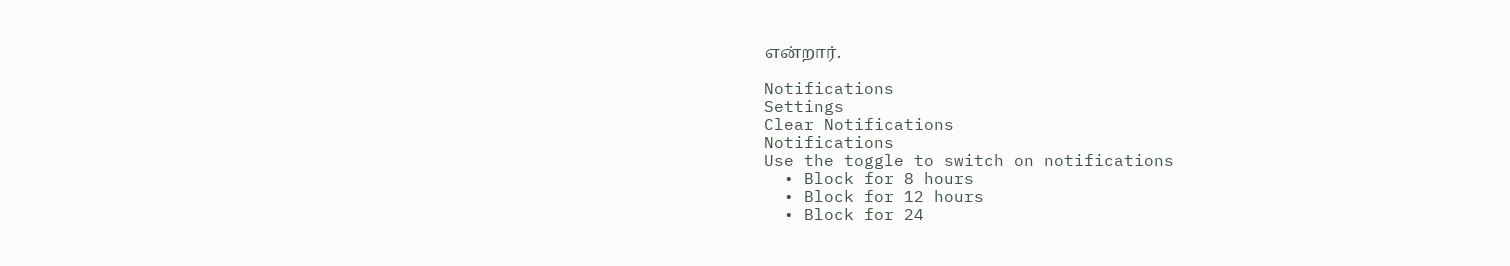என்றார்.

Notifications
Settings
Clear Notifications
Notifications
Use the toggle to switch on notifications
  • Block for 8 hours
  • Block for 12 hours
  • Block for 24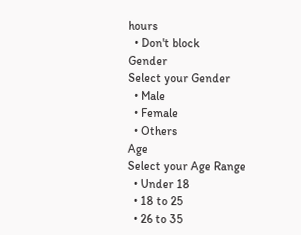hours
  • Don't block
Gender
Select your Gender
  • Male
  • Female
  • Others
Age
Select your Age Range
  • Under 18
  • 18 to 25
  • 26 to 35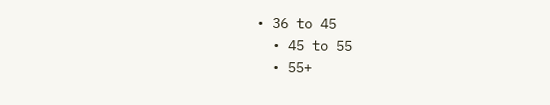• 36 to 45
  • 45 to 55
  • 55+